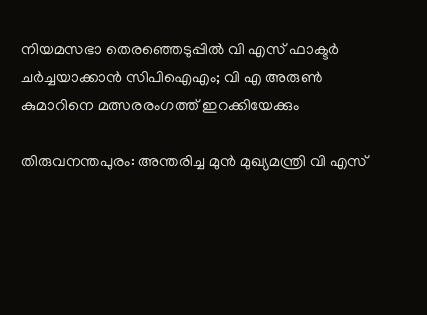നിയമസഭാ തെരഞ്ഞെടുപ്പിൽ വി എസ് ഫാക്ടർ ചർച്ചയാക്കാൻ സിപിഐഎം; വി എ അരുൺ കുമാറിനെ മത്സരരംഗത്ത് ഇറക്കിയേക്കും

തിരുവനന്തപുരം: അന്തരിച്ച മുന്‍ മുഖ്യമന്ത്രി വി എസ്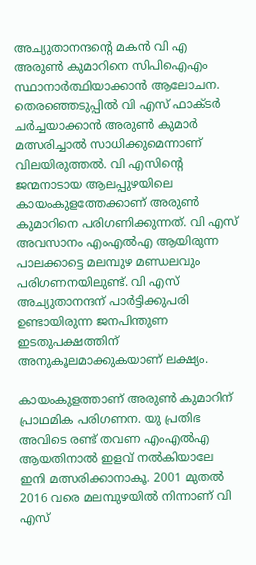അച്യുതാനന്ദന്റെ മകന്‍ വി എ അരുണ്‍ കുമാറിനെ സിപിഐഎം സ്ഥാനാര്‍ത്ഥിയാക്കാന്‍ ആലോചന. തെരഞ്ഞെടുപ്പില്‍ വി എസ് ഫാക്ടര്‍ ചര്‍ച്ചയാക്കാന്‍ അരുണ്‍ കുമാര്‍ മത്സരിച്ചാല്‍ സാധിക്കുമെന്നാണ് വിലയിരുത്തല്‍. വി എസിന്റെ ജന്മനാടായ ആലപ്പുഴയിലെ കായംകുളത്തേക്കാണ് അരുണ്‍ കുമാറിനെ പരിഗണിക്കുന്നത്. വി എസ് അവസാനം എംഎല്‍എ ആയിരുന്ന പാലക്കാട്ടെ മലമ്പുഴ മണ്ഡലവും പരിഗണനയിലുണ്ട്. വി എസ് അച്യുതാനന്ദന് പാര്‍ട്ടിക്കുപരി ഉണ്ടായിരുന്ന ജനപിന്തുണ ഇടതുപക്ഷത്തിന് അനുകൂലമാക്കുകയാണ് ലക്ഷ്യം.

കായംകുളത്താണ് അരുണ്‍ കുമാറിന് പ്രാഥമിക പരിഗണന. യു പ്രതിഭ അവിടെ രണ്ട് തവണ എംഎല്‍എ ആയതിനാല്‍ ഇളവ് നല്‍കിയാലേ ഇനി മത്സരിക്കാനാകൂ. 2001 മുതല്‍ 2016 വരെ മലമ്പുഴയില്‍ നിന്നാണ് വി എസ്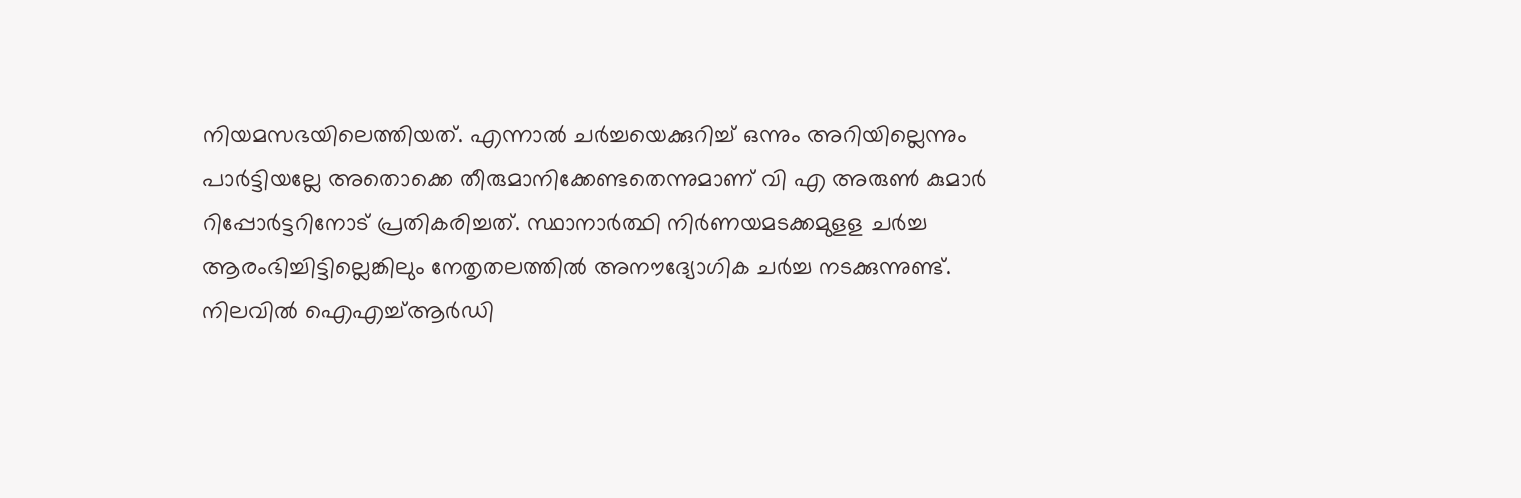നിയമസഭയിലെത്തിയത്. എന്നാല്‍ ചര്‍ച്ചയെക്കുറിച്ച് ഒന്നും അറിയില്ലെന്നും പാര്‍ട്ടിയല്ലേ അതൊക്കെ തീരുമാനിക്കേണ്ടതെന്നുമാണ് വി എ അരുണ്‍ കുമാര്‍ റിപ്പോര്‍ട്ടറിനോട് പ്രതികരിച്ചത്. സ്ഥാനാര്‍ത്ഥി നിര്‍ണയമടക്കമുളള ചര്‍ച്ച ആരംഭിച്ചിട്ടില്ലെങ്കിലും നേതൃതലത്തില്‍ അനൗദ്യോഗിക ചര്‍ച്ച നടക്കുന്നുണ്ട്.
നിലവില്‍ ഐഎച്ച്ആര്‍ഡി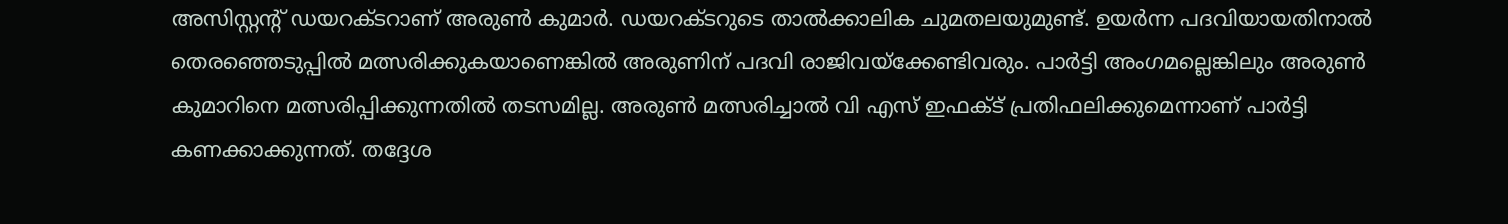അസിസ്റ്റന്റ് ഡയറക്ടറാണ് അരുണ്‍ കുമാര്‍. ഡയറക്ടറുടെ താല്‍ക്കാലിക ചുമതലയുമുണ്ട്. ഉയര്‍ന്ന പദവിയായതിനാല്‍ തെരഞ്ഞെടുപ്പില്‍ മത്സരിക്കുകയാണെങ്കില്‍ അരുണിന് പദവി രാജിവയ്‌ക്കേണ്ടിവരും. പാര്‍ട്ടി അംഗമല്ലെങ്കിലും അരുണ്‍ കുമാറിനെ മത്സരിപ്പിക്കുന്നതില്‍ തടസമില്ല. അരുണ്‍ മത്സരിച്ചാല്‍ വി എസ് ഇഫക്ട് പ്രതിഫലിക്കുമെന്നാണ് പാര്‍ട്ടി കണക്കാക്കുന്നത്. തദ്ദേശ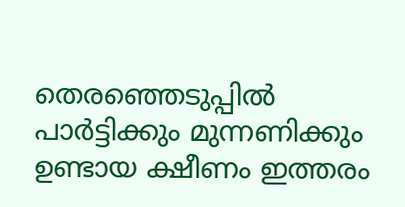തെരഞ്ഞെടുപ്പില്‍ പാര്‍ട്ടിക്കും മുന്നണിക്കും ഉണ്ടായ ക്ഷീണം ഇത്തരം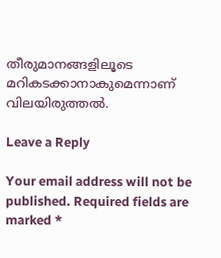തീരുമാനങ്ങളിലൂടെ മറികടക്കാനാകുമെന്നാണ് വിലയിരുത്തല്‍.

Leave a Reply

Your email address will not be published. Required fields are marked *